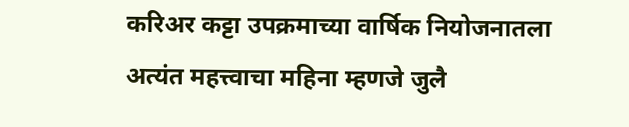करिअर कट्टा उपक्रमाच्या वार्षिक नियोजनातला अत्यंत महत्त्वाचा महिना म्हणजे जुलै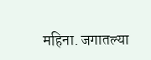महिना. जगातल्या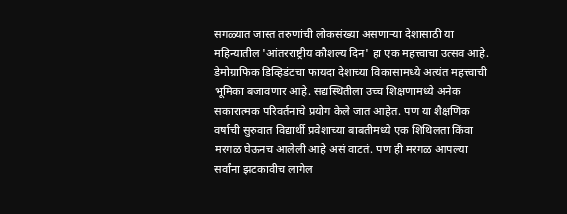सगळ्यात जास्त तरुणांची लोकसंख्या असणाऱ्या देशासाठी या महिन्यातील 'आंतरराष्ट्रीय कौशल्य दिन' हा एक महत्त्वाचा उत्सव आहे. डेमोग्राफिक डिव्हिडंटचा फायदा देशाच्या विकासामध्ये अत्यंत महत्त्वाची भूमिका बजावणार आहे. सद्यस्थितीला उच्च शिक्षणामध्ये अनेक सकारात्मक परिवर्तनाचे प्रयोग केले जात आहेत. पण या शैक्षणिक वर्षाची सुरुवात विद्यार्थी प्रवेशाच्या बाबतीमध्ये एक शिथिलता किंवा मरगळ घेऊनच आलेली आहे असं वाटतं. पण ही मरगळ आपल्या सर्वांना झटकावीच लागेल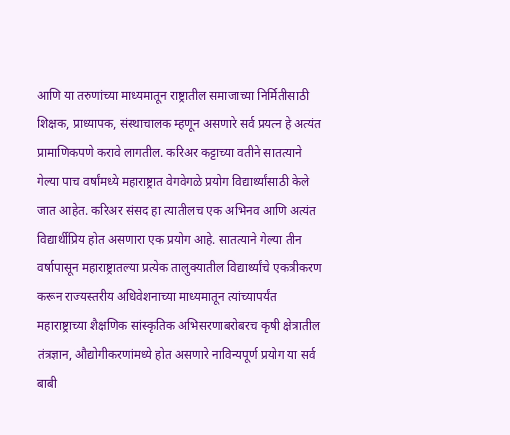आणि या तरुणांच्या माध्यमातून राष्ट्रातील समाजाच्या निर्मितीसाठी शिक्षक, प्राध्यापक, संस्थाचालक म्हणून असणारे सर्व प्रयत्न हे अत्यंत प्रामाणिकपणे करावे लागतील. करिअर कट्टाच्या वतीने सातत्याने गेल्या पाच वर्षांमध्ये महाराष्ट्रात वेगवेगळे प्रयोग विद्यार्थ्यांसाठी केले जात आहेत. करिअर संसद हा त्यातीलच एक अभिनव आणि अत्यंत विद्यार्थीप्रिय होत असणारा एक प्रयोग आहे. सातत्याने गेल्या तीन वर्षापासून महाराष्ट्रातल्या प्रत्येक तालुक्यातील विद्यार्थ्यांचे एकत्रीकरण करून राज्यस्तरीय अधिवेशनाच्या माध्यमातून त्यांच्यापर्यंत महाराष्ट्राच्या शैक्षणिक सांस्कृतिक अभिसरणाबरोबरच कृषी क्षेत्रातील तंत्रज्ञान, औद्योगीकरणांमध्ये होत असणारे नाविन्यपूर्ण प्रयोग या सर्व बाबी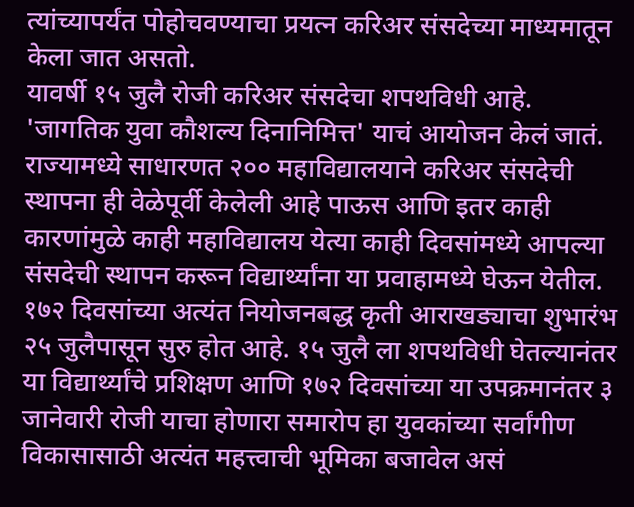त्यांच्यापर्यंत पोहोचवण्याचा प्रयत्न करिअर संसदेच्या माध्यमातून केला जात असतो.
यावर्षी १५ जुलै रोजी करिअर संसदेचा शपथविधी आहे. 'जागतिक युवा कौशल्य दिनानिमित्त' याचं आयोजन केलं जातं. राज्यामध्ये साधारणत २०० महाविद्यालयाने करिअर संसदेची स्थापना ही वेळेपूर्वी केलेली आहे पाऊस आणि इतर काही कारणांमुळे काही महाविद्यालय येत्या काही दिवसांमध्ये आपल्या संसदेची स्थापन करून विद्यार्थ्यांना या प्रवाहामध्ये घेऊन येतील. १७२ दिवसांच्या अत्यंत नियोजनबद्ध कृती आराखड्याचा शुभारंभ २५ जुलैपासून सुरु होत आहे. १५ जुलै ला शपथविधी घेतल्यानंतर या विद्यार्थ्यांचे प्रशिक्षण आणि १७२ दिवसांच्या या उपक्रमानंतर ३ जानेवारी रोजी याचा होणारा समारोप हा युवकांच्या सर्वांगीण विकासासाठी अत्यंत महत्त्वाची भूमिका बजावेल असं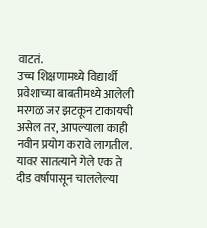वाटतं.
उच्च शिक्षणामध्ये विद्यार्थी प्रवेशाच्या बाबतीमध्ये आलेली मरगळ जर झटकून टाकायची असेल तर, आपल्याला काही नवीन प्रयोग करावे लागतील. यावर सातत्याने गेले एक ते दीड वर्षापासून चाललेल्या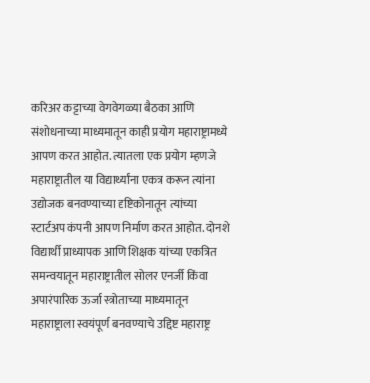करिअर कट्टाच्या वेगवेगळ्या बैठका आणि संशोधनाच्या माध्यमातून काही प्रयोग महाराष्ट्रामध्ये आपण करत आहोत. त्यातला एक प्रयोग म्हणजे महाराष्ट्रातील या विद्यार्थ्यांना एकत्र करून त्यांना उद्योजक बनवण्याच्या दृष्टिकोनातून त्यांच्या स्टार्टअप कंपनी आपण निर्माण करत आहोत. दोनशे विद्यार्थी प्राध्यापक आणि शिक्षक यांच्या एकत्रित समन्वयातून महाराष्ट्रातील सोलर एनर्जी किंवा अपारंपारिक ऊर्जा स्त्रोताच्या माध्यमातून महाराष्ट्राला स्वयंपूर्ण बनवण्याचे उद्दिष्ट महाराष्ट्र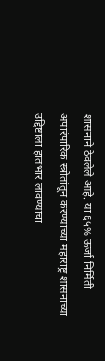शासनाने ठेवलेले आहे. या ६५% ऊर्जा निर्मिती अपारंपारिक स्त्रोतांतून करण्याच्या महाराष्ट्र शासनाच्या उद्दिष्टाला हातभार लावण्याचा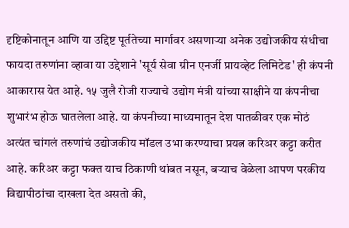दृष्टिकोनातून आणि या उद्दिष्ट पूर्ततेच्या मार्गावर असणाऱ्या अनेक उद्योजकीय संधीचा फायदा तरुणांना व्हावा या उद्देशाने 'सूर्य सेवा ग्रीन एनर्जी प्रायव्हेट लिमिटेड' ही कंपनी आकारास येत आहे. १५ जुलै रोजी राज्याचे उद्योग मंत्री यांच्या साक्षीने या कंपनीचा शुभारंभ होऊ घातलेला आहे. या कंपनीच्या माध्यमातून देश पातळीवर एक मोठं अत्यंत चांगलं तरुणांचं उद्योजकीय मॉडल उभा करण्याचा प्रयत्न करिअर कट्टा करीत आहे. करिअर कट्टा फक्त याच ठिकाणी थांबत नसून, बऱ्याच वेळेला आपण परकीय विद्यापीठांचा दाखला देत असतो की,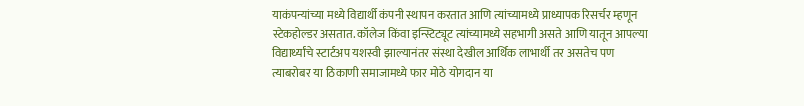याकंपन्यांच्या मध्ये विद्यार्थी कंपनी स्थापन करतात आणि त्यांच्यामध्ये प्राध्यापक रिसर्चर म्हणून स्टेकहोल्डर असतात. कॉलेज किंवा इन्स्टिट्यूट त्यांच्यामध्ये सहभागी असते आणि यातून आपल्या विद्यार्थ्यांचे स्टार्टअप यशस्वी झाल्यानंतर संस्था देखील आर्थिक लाभार्थी तर असतेच पण त्याबरोबर या ठिकाणी समाजामध्ये फार मोठे योगदान या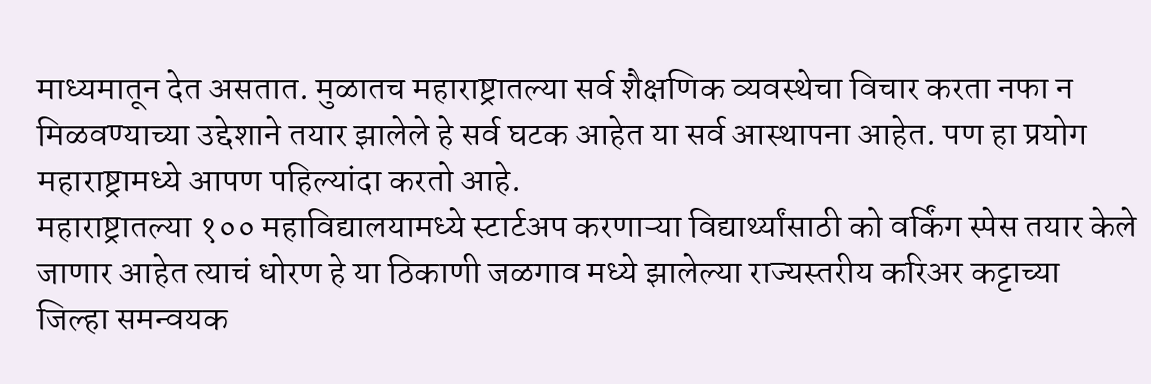माध्यमातून देत असतात. मुळातच महाराष्ट्रातल्या सर्व शैक्षणिक व्यवस्थेचा विचार करता नफा न मिळवण्याच्या उद्देशाने तयार झालेले हे सर्व घटक आहेत या सर्व आस्थापना आहेत. पण हा प्रयोग महाराष्ट्रामध्ये आपण पहिल्यांदा करतो आहे.
महाराष्ट्रातल्या १०० महाविद्यालयामध्ये स्टार्टअप करणाऱ्या विद्यार्थ्यांसाठी को वर्किंग स्पेस तयार केले जाणार आहेत त्याचं धोरण हे या ठिकाणी जळगाव मध्ये झालेल्या राज्यस्तरीय करिअर कट्टाच्या जिल्हा समन्वयक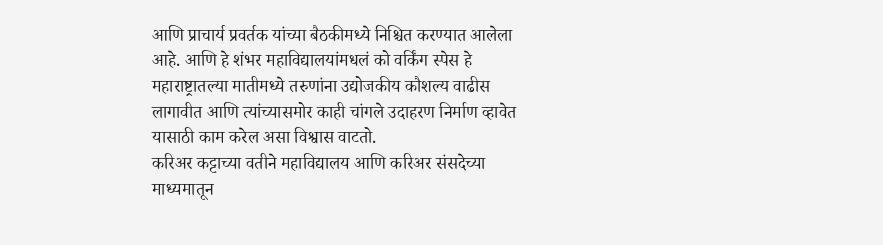आणि प्राचार्य प्रवर्तक यांच्या बैठकीमध्ये निश्चित करण्यात आलेला आहे. आणि हे शंभर महाविद्यालयांमधलं को वर्किंग स्पेस हे महाराष्ट्रातल्या मातीमध्ये तरुणांना उद्योजकीय कौशल्य वाढीस लागावीत आणि त्यांच्यासमोर काही चांगले उदाहरण निर्माण व्हावेत यासाठी काम करेल असा विश्वास वाटतो.
करिअर कट्टाच्या वतीने महाविद्यालय आणि करिअर संसदेच्या माध्यमातून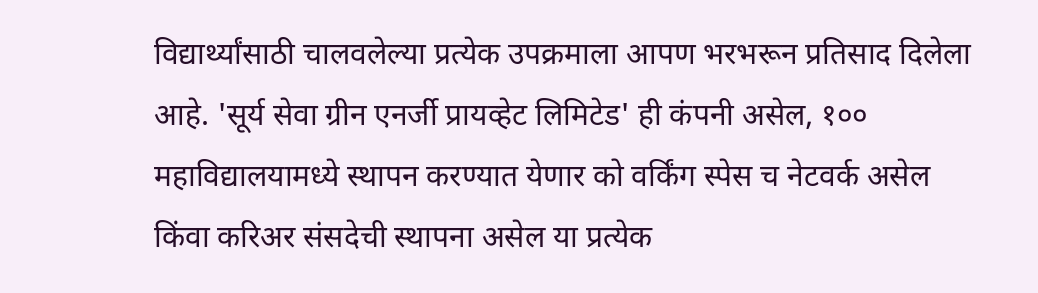विद्यार्थ्यांसाठी चालवलेल्या प्रत्येक उपक्रमाला आपण भरभरून प्रतिसाद दिलेला आहे. 'सूर्य सेवा ग्रीन एनर्जी प्रायव्हेट लिमिटेड' ही कंपनी असेल, १०० महाविद्यालयामध्ये स्थापन करण्यात येणार को वर्किंग स्पेस च नेटवर्क असेल किंवा करिअर संसदेची स्थापना असेल या प्रत्येक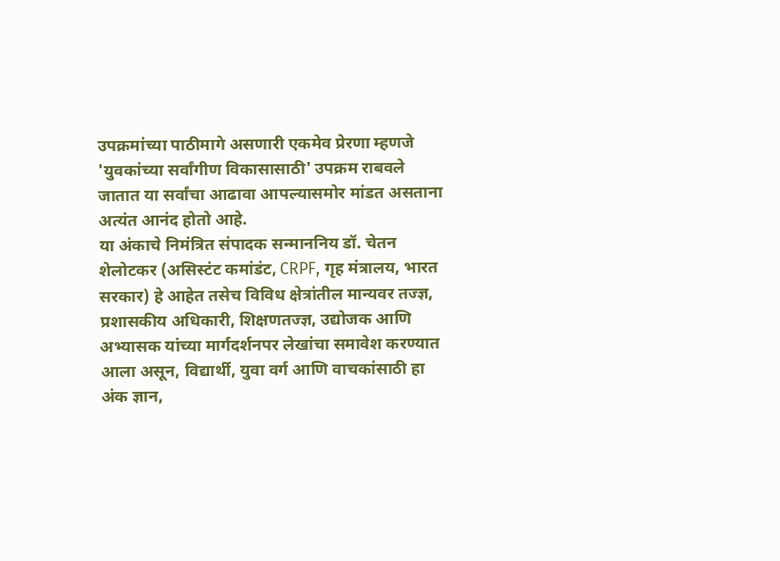उपक्रमांच्या पाठीमागे असणारी एकमेव प्रेरणा म्हणजे 'युवकांच्या सर्वांगीण विकासासाठी' उपक्रम राबवले जातात या सर्वांचा आढावा आपल्यासमोर मांडत असताना अत्यंत आनंद होतो आहे.
या अंकाचे निमंत्रित संपादक सन्माननिय डॉ. चेतन शेलोटकर (असिस्टंट कमांडंट, CRPF, गृह मंत्रालय, भारत सरकार) हे आहेत तसेच विविध क्षेत्रांतील मान्यवर तज्ज्ञ, प्रशासकीय अधिकारी, शिक्षणतज्ज्ञ, उद्योजक आणि अभ्यासक यांच्या मार्गदर्शनपर लेखांचा समावेश करण्यात आला असून, विद्यार्थी, युवा वर्ग आणि वाचकांसाठी हा अंक ज्ञान,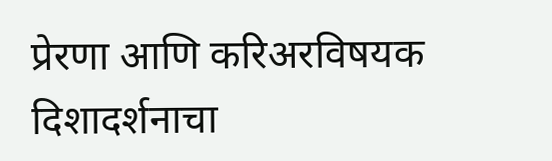प्रेरणा आणि करिअरविषयक दिशादर्शनाचा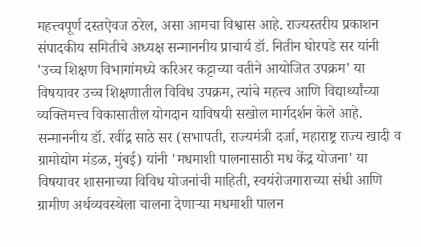महत्त्वपूर्ण दस्तऐवज ठरेल, असा आमचा विश्वास आहे. राज्यस्तरीय प्रकाशन संपादकीय समितीचे अध्यक्ष सन्माननीय प्राचार्य डॉ. नितीन घोरपडे सर यांनी 'उच्च शिक्षण विभागांमध्ये करिअर कट्टाच्या वतीने आयोजित उपक्रम' या विषयावर उच्च शिक्षणातील विविध उपक्रम, त्यांचे महत्त्व आणि विद्यार्थ्यांच्या व्यक्तिमत्त्व विकासातील योगदान याविषयी सखोल मार्गदर्शन केले आहे.
सन्माननीय डॉ. रवींद्र साठे सर (सभापती, राज्यमंत्री दर्जा, महाराष्ट्र राज्य खादी व ग्रामोद्योग मंडळ, मुंबई) यांनी 'मधमाशी पालनासाठी मध केंद्र योजना' या विषयावर शासनाच्या विविध योजनांची माहिती, स्वयंरोजगाराच्या संधी आणि ग्रामीण अर्थव्यवस्थेला चालना देणाऱ्या मधमाशी पालन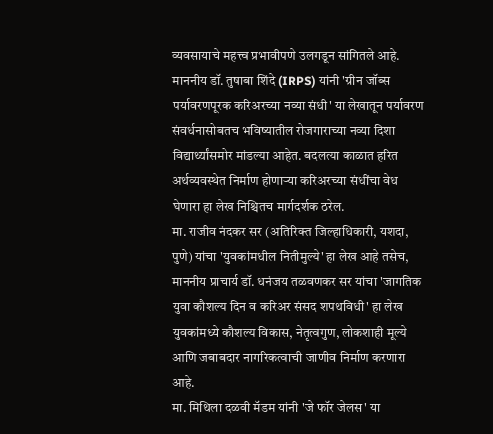व्यवसायाचे महत्त्व प्रभावीपणे उलगडून सांगितले आहे.
माननीय डॉ. तुषाबा शिंदे (IRPS) यांनी 'ग्रीन जॉब्स पर्यावरणपूरक करिअरच्या नव्या संधी' या लेखातून पर्यावरण संवर्धनासोबतच भविष्यातील रोजगाराच्या नव्या दिशा विद्यार्थ्यांसमोर मांडल्या आहेत. बदलत्या काळात हरित अर्थव्यवस्थेत निर्माण होणाऱ्या करिअरच्या संधींचा वेध घेणारा हा लेख निश्चितच मार्गदर्शक ठरेल.
मा. राजीव नंदकर सर (अतिरिक्त जिल्हाधिकारी, यशदा, पुणे) यांचा 'युवकांमधील नितीमुल्ये' हा लेख आहे तसेच, माननीय प्राचार्य डॉ. धनंजय तळवणकर सर यांचा 'जागतिक युवा कौशल्य दिन व करिअर संसद शपथविधी' हा लेख युवकांमध्ये कौशल्य विकास, नेतृत्वगुण, लोकशाही मूल्ये आणि जबाबदार नागरिकत्वाची जाणीव निर्माण करणारा आहे.
मा. मिथिला दळवी मॅडम यांनी 'जे फॉर जेलस' या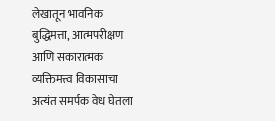लेखातून भावनिक बुद्धिमत्ता, आत्मपरीक्षण आणि सकारात्मक व्यक्तिमत्त्व विकासाचा अत्यंत समर्पक वेध घेतला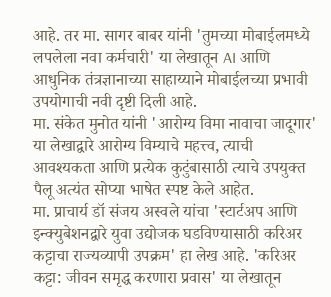आहे. तर मा. सागर बाबर यांनी 'तुमच्या मोबाईलमध्ये लपलेला नवा कर्मचारी' या लेखातून AI आणि आधुनिक तंत्रज्ञानाच्या साहाय्याने मोबाईलच्या प्रभावी उपयोगाची नवी दृष्टी दिली आहे.
मा. संकेत मुनोत यांनी 'आरोग्य विमा नावाचा जादूगार' या लेखाद्वारे आरोग्य विम्याचे महत्त्व, त्याची आवश्यकता आणि प्रत्येक कुटुंबासाठी त्याचे उपयुक्त पैलू अत्यंत सोप्या भाषेत स्पष्ट केले आहेत.
मा. प्राचार्य डॉ संजय अस्वले यांचा 'स्टार्टअप आणि इन्क्युबेशनद्वारे युवा उद्योजक घडविण्यासाठी करिअर कट्टाचा राज्यव्यापी उपक्रम' हा लेख आहे. 'करिअर कट्टा: जीवन समृद्ध करणारा प्रवास' या लेखातून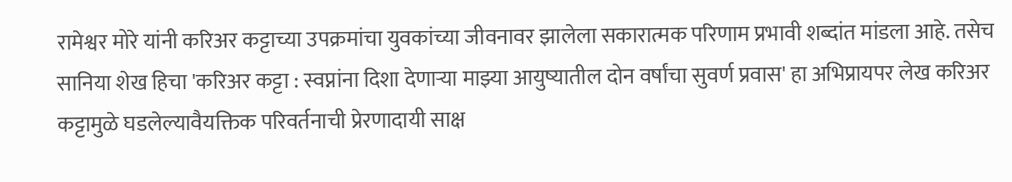रामेश्वर मोरे यांनी करिअर कट्टाच्या उपक्रमांचा युवकांच्या जीवनावर झालेला सकारात्मक परिणाम प्रभावी शब्दांत मांडला आहे. तसेच सानिया शेख हिचा 'करिअर कट्टा : स्वप्नांना दिशा देणाऱ्या माझ्या आयुष्यातील दोन वर्षांचा सुवर्ण प्रवास' हा अभिप्रायपर लेख करिअर कट्टामुळे घडलेल्यावैयक्तिक परिवर्तनाची प्रेरणादायी साक्ष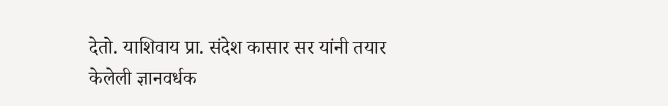देतो. याशिवाय प्रा. संदेश कासार सर यांनी तयार केलेली ज्ञानवर्धक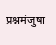प्रश्नमंजुषा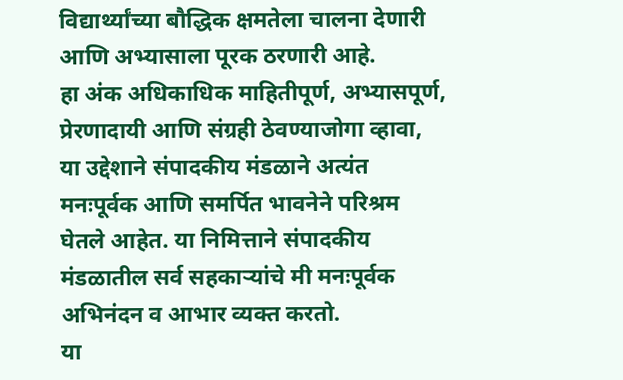विद्यार्थ्यांच्या बौद्धिक क्षमतेला चालना देणारी आणि अभ्यासाला पूरक ठरणारी आहे.
हा अंक अधिकाधिक माहितीपूर्ण, अभ्यासपूर्ण, प्रेरणादायी आणि संग्रही ठेवण्याजोगा व्हावा, या उद्देशाने संपादकीय मंडळाने अत्यंत मनःपूर्वक आणि समर्पित भावनेने परिश्रम घेतले आहेत. या निमित्ताने संपादकीय मंडळातील सर्व सहकाऱ्यांचे मी मनःपूर्वक अभिनंदन व आभार व्यक्त करतो.
या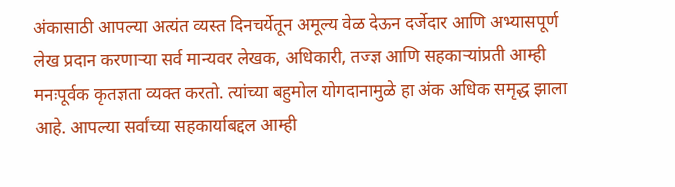अंकासाठी आपल्या अत्यंत व्यस्त दिनचर्येतून अमूल्य वेळ देऊन दर्जेदार आणि अभ्यासपूर्ण लेख प्रदान करणाऱ्या सर्व मान्यवर लेखक, अधिकारी, तज्ज्ञ आणि सहकाऱ्यांप्रती आम्ही मनःपूर्वक कृतज्ञता व्यक्त करतो. त्यांच्या बहुमोल योगदानामुळे हा अंक अधिक समृद्ध झाला आहे. आपल्या सर्वांच्या सहकार्याबद्दल आम्ही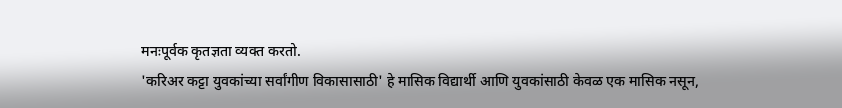मनःपूर्वक कृतज्ञता व्यक्त करतो.
'करिअर कट्टा युवकांच्या सर्वांगीण विकासासाठी' हे मासिक विद्यार्थी आणि युवकांसाठी केवळ एक मासिक नसून,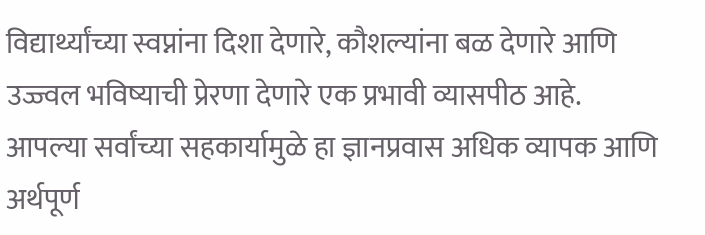विद्यार्थ्यांच्या स्वप्नांना दिशा देणारे, कौशल्यांना बळ देणारे आणि उज्ज्वल भविष्याची प्रेरणा देणारे एक प्रभावी व्यासपीठ आहे. आपल्या सर्वांच्या सहकार्यामुळे हा ज्ञानप्रवास अधिक व्यापक आणि अर्थपूर्ण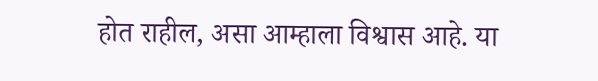होत राहील, असा आम्हाला विश्वास आहे. या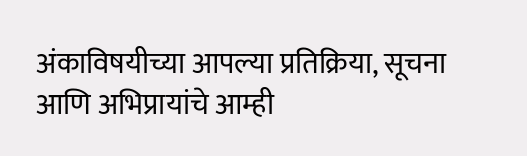अंकाविषयीच्या आपल्या प्रतिक्रिया, सूचना आणि अभिप्रायांचे आम्ही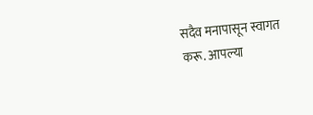सदैव मनापासून स्वागत करू. आपल्या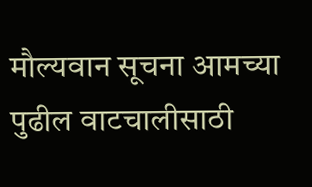मौल्यवान सूचना आमच्या पुढील वाटचालीसाठी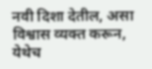नवी दिशा देतील, असा विश्वास व्यक्त करून, येथेच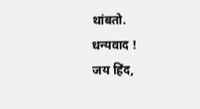थांबतो.
धन्यवाद !
जय हिंद,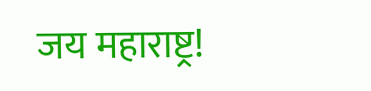जय महाराष्ट्र!